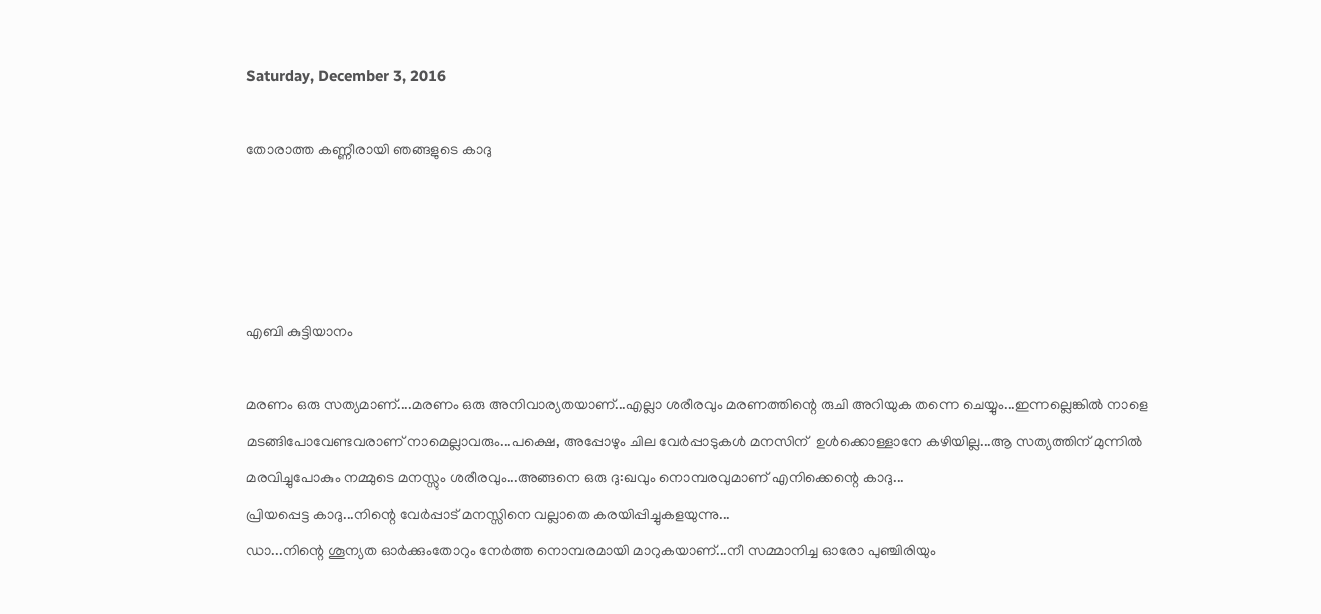Saturday, December 3, 2016

തോരാത്ത കണ്ണീരായി ഞങ്ങളുടെ കാദു




എബി കുട്ടിയാനം

മരണം ഒരു സത്യമാണ്....മരണം ഒരു അനിവാര്യതയാണ്...എല്ലാ ശരീരവും മരണത്തിന്റെ രുചി അറിയുക തന്നെ ചെയ്യും...ഇന്നല്ലെങ്കില്‍ നാളെ മടങ്ങിപോവേണ്ടവരാണ് നാമെല്ലാവരും...പക്ഷെ, അപ്പോഴും ചില വേര്‍പ്പാടുകള്‍ മനസിന്  ഉള്‍ക്കൊള്ളാനേ കഴിയില്ല...ആ സത്യത്തിന് മുന്നില്‍ മരവിച്ചുപോകും നമ്മുടെ മനസ്സും ശരീരവും...അങ്ങനെ ഒരു ദു:ഖവും നൊമ്പരവുമാണ് എനിക്കെന്റെ കാദു...
പ്രിയപ്പെട്ട കാദു...നിന്റെ വേര്‍പ്പാട് മനസ്സിനെ വല്ലാതെ കരയിപ്പിച്ചുകളയുന്നു...
ഡാ...നിന്റെ ശൂന്യത ഓര്‍ക്കുംതോറും നേര്‍ത്ത നൊമ്പരമായി മാറുകയാണ്...നീ സമ്മാനിച്ച ഓരോ പുഞ്ചിരിയും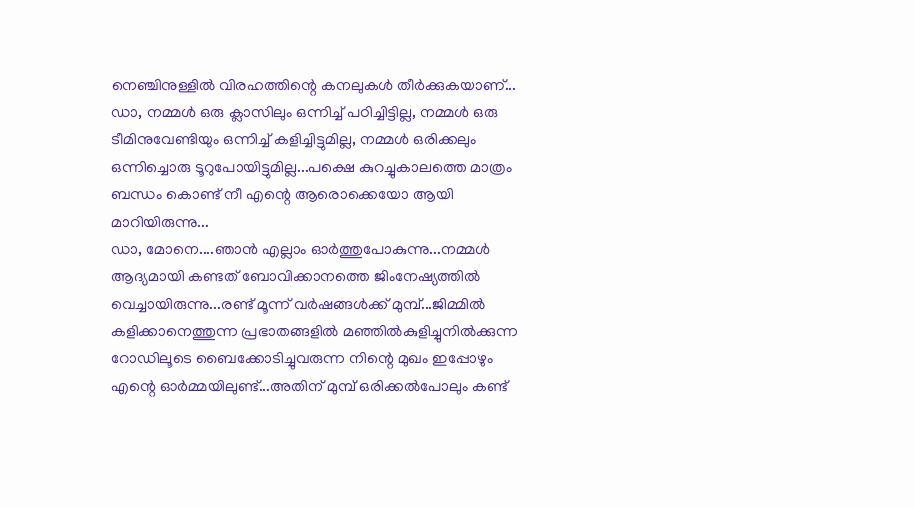നെഞ്ചിനുള്ളില്‍ വിരഹത്തിന്റെ കനലുകള്‍ തീര്‍ക്കുകയാണ്...
ഡാ, നമ്മള്‍ ഒരു ക്ലാസിലും ഒന്നിച്ച് പഠിച്ചിട്ടില്ല, നമ്മള്‍ ഒരു ടീമിനുവേണ്ടിയും ഒന്നിച്ച് കളിച്ചിട്ടുമില്ല, നമ്മള്‍ ഒരിക്കലും ഒന്നിച്ചൊരു ടൂറുപോയിട്ടുമില്ല...പക്ഷെ കുറച്ചുകാലത്തെ മാത്രം ബന്ധം കൊണ്ട് നീ എന്റെ ആരൊക്കെയോ ആയി മാറിയിരുന്നു...
ഡാ, മോനെ....ഞാന്‍ എല്ലാം ഓര്‍ത്തുപോകുന്നു...നമ്മള്‍ ആദ്യമായി കണ്ടത് ബോവിക്കാനത്തെ ജിംനേഷ്യത്തില്‍ വെച്ചായിരുന്നു...രണ്ട് മൂന്ന് വര്‍ഷങ്ങള്‍ക്ക് മുമ്പ്...ജിമ്മില്‍ കളിക്കാനെത്തുന്ന പ്രഭാതങ്ങളില്‍ മഞ്ഞില്‍കുളിച്ചുനില്‍ക്കുന്ന റോഡിലൂടെ ബൈക്കോടിച്ചുവരുന്ന നിന്റെ മുഖം ഇപ്പോഴും എന്റെ ഓര്‍മ്മയിലുണ്ട്...അതിന് മുമ്പ് ഒരിക്കല്‍പോലും കണ്ട്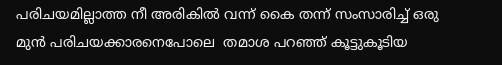പരിചയമില്ലാത്ത നീ അരികില്‍ വന്ന് കൈ തന്ന് സംസാരിച്ച് ഒരു മുന്‍ പരിചയക്കാരനെപോലെ  തമാശ പറഞ്ഞ് കൂട്ടുകൂടിയ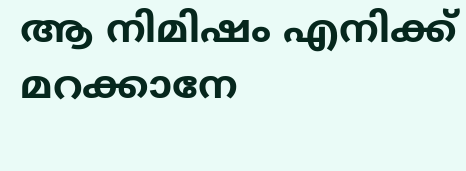ആ നിമിഷം എനിക്ക് മറക്കാനേ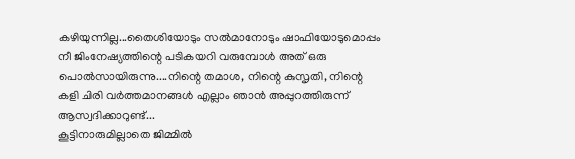കഴിയുന്നില്ല...തൈശിയോടും സല്‍മാനോടും ഷാഫിയോടുമൊപ്പം നീ ജിംനേഷ്യത്തിന്റെ പടികയറി വരുമ്പോള്‍ അത് ഒരു പൊല്‍സായിരുന്നു....നിന്റെ തമാശ, നിന്റെ കുസൃതി, നിന്റെ  കളി ചിരി വര്‍ത്തമാനങ്ങള്‍ എല്ലാം ഞാന്‍ അപ്പുറത്തിരുന്ന് ആസ്വദിക്കാറുണ്ട്...
കൂട്ടിനാരുമില്ലാതെ ജിമ്മില്‍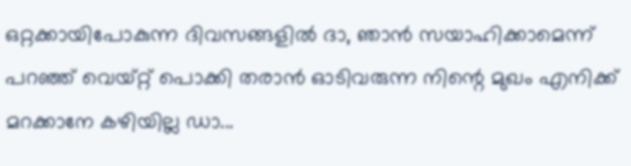ഒറ്റക്കായിപോകുന്ന ദിവസങ്ങളില്‍ ദാ, ഞാന്‍ സയാഹിക്കാമെന്ന് പറഞ്ഞ് വെയ്റ്റ് പൊക്കി തരാന്‍ ഓടിവരുന്ന നിന്റെ മുഖം എനിക്ക് മറക്കാനേ കഴിയില്ല ഡാ...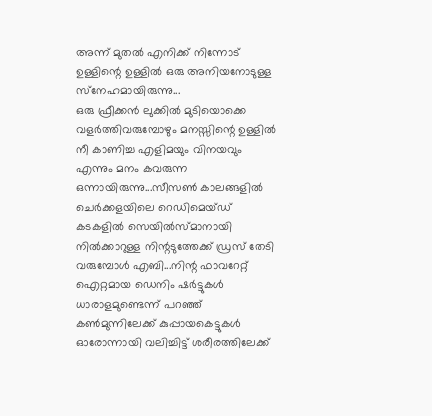അന്ന് മുതല്‍ എനിക്ക് നിന്നോട് ഉള്ളിന്റെ ഉള്ളില്‍ ഒരു അനിയനോടുള്ള സ്‌നേഹമായിരുന്നു...
ഒരു ഫ്രീക്കന്‍ ലുക്കില്‍ മുടിയൊക്കെ വളര്‍ത്തിവരുമ്പോഴും മനസ്സിന്റെ ഉള്ളില്‍ നീ കാണിച്ച എളിമയും വിനയവും എന്നും മനം കവരുന്ന ഒന്നായിരുന്നു...സീസണ്‍ കാലങ്ങളില്‍ ചെര്‍ക്കളയിലെ റെഡിമെയ്ഡ് കടകളില്‍ സെയില്‍സ്മാനായി നില്‍ക്കാറുള്ള നിന്റടുത്തേക്ക് ഡ്രസ് തേടി വരുമ്പോള്‍ എബി...നിന്റ ഫാവറേറ്റ് ഐറ്റമായ ഡെനിം ഷര്‍ട്ടുകള്‍ ധാരാളമുണ്ടെന്ന് പറഞ്ഞ് കണ്‍മുന്നിലേക്ക് കുപ്പായകെട്ടുകള്‍ ഓരോന്നായി വലിച്ചിട്ട് ശരീരത്തിലേക്ക്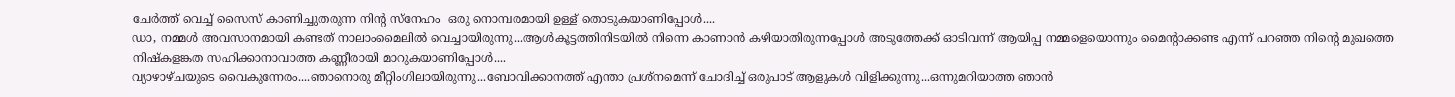ചേര്‍ത്ത് വെച്ച് സൈസ് കാണിച്ചുതരുന്ന നിന്റ സ്‌നേഹം  ഒരു നൊമ്പരമായി ഉള്ള് തൊടുകയാണിപ്പോള്‍....
ഡാ, നമ്മള്‍ അവസാനമായി കണ്ടത് നാലാംമൈലില്‍ വെച്ചായിരുന്നു...ആള്‍കൂട്ടത്തിനിടയില്‍ നിന്നെ കാണാന്‍ കഴിയാതിരുന്നപ്പോള്‍ അടുത്തേക്ക് ഓടിവന്ന് ആയിപ്പ നമ്മളെയൊന്നും മൈന്റാക്കണ്ട എന്ന് പറഞ്ഞ നിന്റെ മുഖത്തെ നിഷ്‌കളങ്കത സഹിക്കാനാവാത്ത കണ്ണീരായി മാറുകയാണിപ്പോള്‍....
വ്യാഴാഴ്ചയുടെ വൈകുന്നേരം....ഞാനൊരു മീറ്റിംഗിലായിരുന്നു...ബോവിക്കാനത്ത് എന്താ പ്രശ്‌നമെന്ന് ചോദിച്ച് ഒരുപാട് ആളുകള്‍ വിളിക്കുന്നു...ഒന്നുമറിയാത്ത ഞാന്‍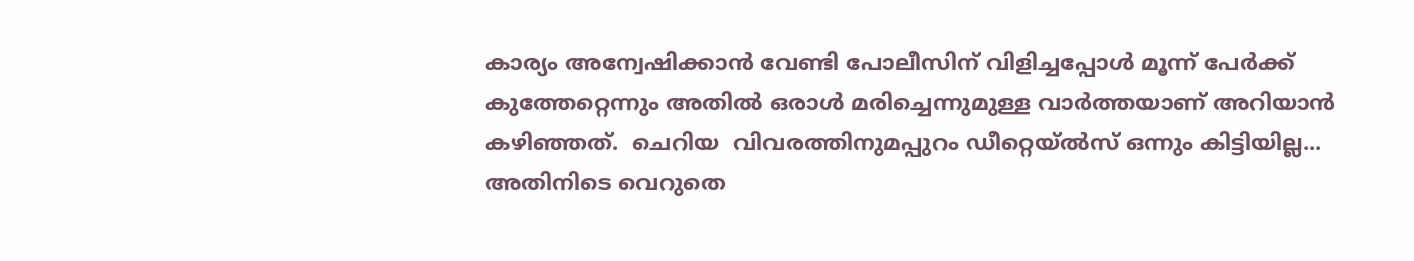കാര്യം അന്വേഷിക്കാന്‍ വേണ്ടി പോലീസിന് വിളിച്ചപ്പോള്‍ മൂന്ന് പേര്‍ക്ക് കുത്തേറ്റെന്നും അതില്‍ ഒരാള്‍ മരിച്ചെന്നുമുള്ള വാര്‍ത്തയാണ് അറിയാന്‍ കഴിഞ്ഞത്.  ചെറിയ  വിവരത്തിനുമപ്പുറം ഡീറ്റെയ്ല്‍സ് ഒന്നും കിട്ടിയില്ല...
അതിനിടെ വെറുതെ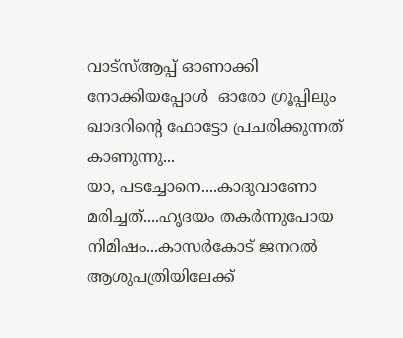വാട്‌സ്ആപ്പ് ഓണാക്കി നോക്കിയപ്പോള്‍  ഓരോ ഗ്രൂപ്പിലും ഖാദറിന്റെ ഫോട്ടോ പ്രചരിക്കുന്നത് കാണുന്നു...
യാ, പടച്ചോനെ....കാദുവാണോ മരിച്ചത്....ഹൃദയം തകര്‍ന്നുപോയ നിമിഷം...കാസര്‍കോട് ജനറല്‍ ആശുപത്രിയിലേക്ക്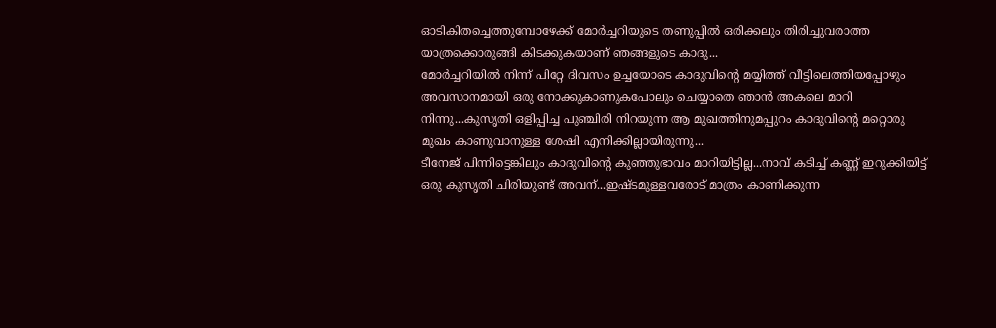ഓടികിതച്ചെത്തുമ്പോഴേക്ക് മോര്‍ച്ചറിയുടെ തണുപ്പില്‍ ഒരിക്കലും തിരിച്ചുവരാത്ത യാത്രക്കൊരുങ്ങി കിടക്കുകയാണ് ഞങ്ങളുടെ കാദു...
മോര്‍ച്ചറിയില്‍ നിന്ന് പിറ്റേ ദിവസം ഉച്ചയോടെ കാദുവിന്റെ മയ്യിത്ത് വീട്ടിലെത്തിയപ്പോഴും അവസാനമായി ഒരു നോക്കുകാണുകപോലും ചെയ്യാതെ ഞാന്‍ അകലെ മാറി നിന്നു...കുസൃതി ഒളിപ്പിച്ച പുഞ്ചിരി നിറയുന്ന ആ മുഖത്തിനുമപ്പുറം കാദുവിന്റെ മറ്റൊരു മുഖം കാണുവാനുള്ള ശേഷി എനിക്കില്ലായിരുന്നു...
ടീനേജ് പിന്നിട്ടെങ്കിലും കാദുവിന്റെ കുഞ്ഞുഭാവം മാറിയിട്ടില്ല...നാവ് കടിച്ച് കണ്ണ് ഇറുക്കിയിട്ട് ഒരു കുസൃതി ചിരിയുണ്ട് അവന്...ഇഷ്ടമുള്ളവരോട് മാത്രം കാണിക്കുന്ന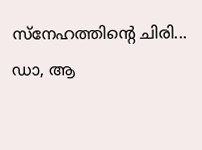സ്‌നേഹത്തിന്റെ ചിരി...
ഡാ, ആ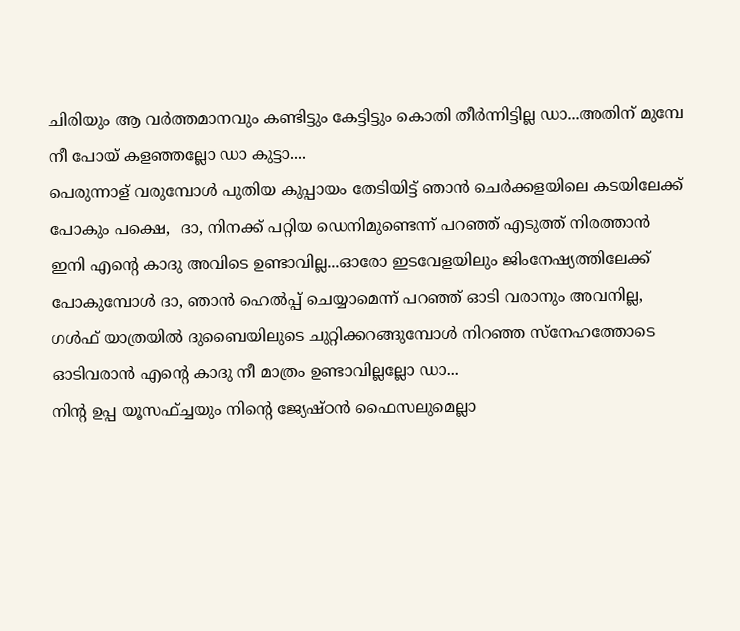ചിരിയും ആ വര്‍ത്തമാനവും കണ്ടിട്ടും കേട്ടിട്ടും കൊതി തീര്‍ന്നിട്ടില്ല ഡാ...അതിന് മുമ്പേ നീ പോയ് കളഞ്ഞല്ലോ ഡാ കുട്ടാ....
പെരുന്നാള് വരുമ്പോള്‍ പുതിയ കുപ്പായം തേടിയിട്ട് ഞാന്‍ ചെര്‍ക്കളയിലെ കടയിലേക്ക് പോകും പക്ഷെ,  ദാ, നിനക്ക് പറ്റിയ ഡെനിമുണ്ടെന്ന് പറഞ്ഞ് എടുത്ത് നിരത്താന്‍ ഇനി എന്റെ കാദു അവിടെ ഉണ്ടാവില്ല...ഓരോ ഇടവേളയിലും ജിംനേഷ്യത്തിലേക്ക് പോകുമ്പോള്‍ ദാ, ഞാന്‍ ഹെല്‍പ്പ് ചെയ്യാമെന്ന് പറഞ്ഞ് ഓടി വരാനും അവനില്ല, ഗള്‍ഫ് യാത്രയില്‍ ദുബൈയിലുടെ ചുറ്റിക്കറങ്ങുമ്പോള്‍ നിറഞ്ഞ സ്‌നേഹത്തോടെ ഓടിവരാന്‍ എന്റെ കാദു നീ മാത്രം ഉണ്ടാവില്ലല്ലോ ഡാ...
നിന്റ ഉപ്പ യൂസഫ്ച്ചയും നിന്റെ ജ്യേഷ്ഠന്‍ ഫൈസലുമെല്ലാ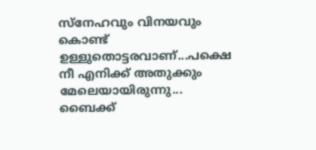സ്‌നേഹവും വിനയവും കൊണ്ട് ഉള്ളുതൊട്ടരവാണ്...പക്ഷെ നീ എനിക്ക് അതുക്കും മേലെയായിരുന്നു... ബൈക്ക്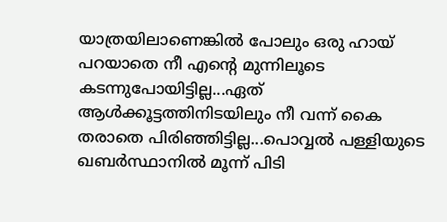യാത്രയിലാണെങ്കില്‍ പോലും ഒരു ഹായ് പറയാതെ നീ എന്റെ മുന്നിലൂടെ കടന്നുപോയിട്ടില്ല...ഏത് ആള്‍ക്കൂട്ടത്തിനിടയിലും നീ വന്ന് കൈ തരാതെ പിരിഞ്ഞിട്ടില്ല...പൊവ്വല്‍ പള്ളിയുടെ  ഖബര്‍സ്ഥാനില്‍ മൂന്ന് പിടി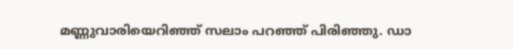മണ്ണുവാരിയെറിഞ്ഞ് സലാം പറഞ്ഞ് പിരിഞ്ഞു. ഡാ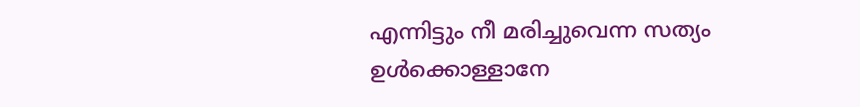എന്നിട്ടും നീ മരിച്ചുവെന്ന സത്യം ഉള്‍ക്കൊള്ളാനേ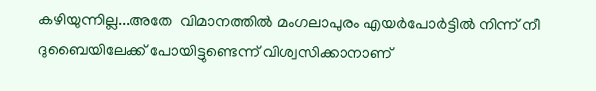കഴിയുന്നില്ല...അതേ  വിമാനത്തില്‍ മംഗലാപുരം എയര്‍പോര്‍ട്ടില്‍ നിന്ന് നീ ദുബൈയിലേക്ക് പോയിട്ടുണ്ടെന്ന് വിശ്വസിക്കാനാണ്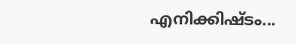എനിക്കിഷ്ടം...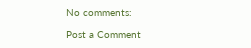No comments:

Post a Comment